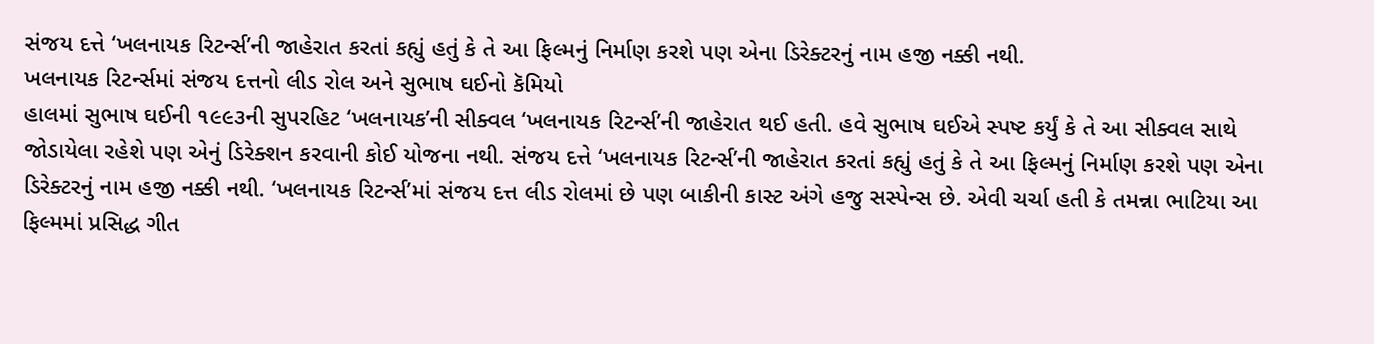સંજય દત્તે ‘ખલનાયક રિટર્ન્સ’ની જાહેરાત કરતાં કહ્યું હતું કે તે આ ફિલ્મનું નિર્માણ કરશે પણ એના ડિરેક્ટરનું નામ હજી નક્કી નથી.
ખલનાયક રિટર્ન્સમાં સંજય દત્તનો લીડ રોલ અને સુભાષ ઘઈનો કૅમિયો
હાલમાં સુભાષ ઘઈની ૧૯૯૩ની સુપરહિટ ‘ખલનાયક’ની સીક્વલ ‘ખલનાયક રિટર્ન્સ’ની જાહેરાત થઈ હતી. હવે સુભાષ ઘઈએ સ્પષ્ટ કર્યું કે તે આ સીક્વલ સાથે જોડાયેલા રહેશે પણ એનું ડિરેક્શન કરવાની કોઈ યોજના નથી. સંજય દત્તે ‘ખલનાયક રિટર્ન્સ’ની જાહેરાત કરતાં કહ્યું હતું કે તે આ ફિલ્મનું નિર્માણ કરશે પણ એના ડિરેક્ટરનું નામ હજી નક્કી નથી. ‘ખલનાયક રિટર્ન્સ’માં સંજય દત્ત લીડ રોલમાં છે પણ બાકીની કાસ્ટ અંગે હજુ સસ્પેન્સ છે. એવી ચર્ચા હતી કે તમન્ના ભાટિયા આ ફિલ્મમાં પ્રસિદ્ધ ગીત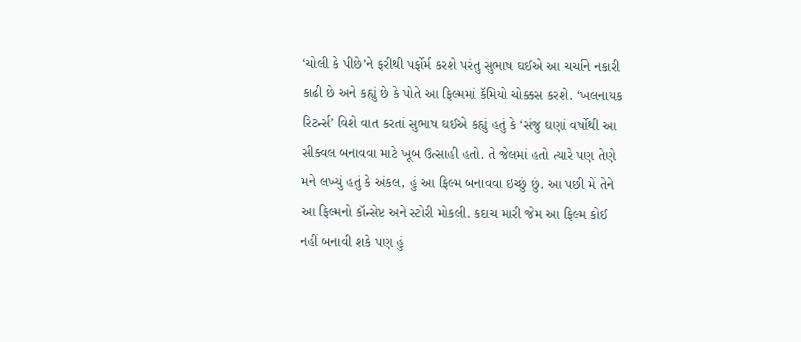‘ચોલી કે પીછે’ને ફરીથી પર્ફોર્મ કરશે પરંતુ સુભાષ ઘઈએ આ ચર્ચાને નકારી કાઢી છે અને કહ્યું છે કે પોતે આ ફિલ્મમાં કૅમિયો ચોક્કસ કરશે. ‘ખલનાયક રિટર્ન્સ’ વિશે વાત કરતાં સુભાષ ઘઈએ કહ્યું હતું કે ‘સંજુ ઘણાં વર્ષોથી આ સીક્વલ બનાવવા માટે ખૂબ ઉત્સાહી હતો. તે જેલમાં હતો ત્યારે પણ તેણે મને લખ્યું હતું કે અંકલ, હું આ ફિલ્મ બનાવવા ઇચ્છું છું. આ પછી મેં તેને આ ફિલ્મનો કૉન્સેપ્ટ અને સ્ટોરી મોકલી. કદાચ મારી જેમ આ ફિલ્મ કોઈ નહીં બનાવી શકે પણ હું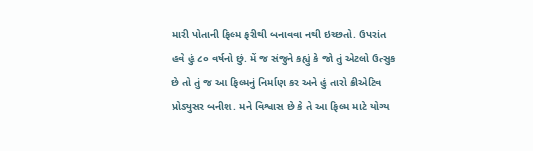મારી પોતાની ફિલ્મ ફરીથી બનાવવા નથી ઇચ્છતો. ઉપરાંત હવે હું ૮૦ વર્ષનો છું. મેં જ સંજુને કહ્યું કે જો તું એટલો ઉત્સુક છે તો તું જ આ ફિલ્મનું નિર્માણ કર અને હું તારો ક્રીએટિવ પ્રોડ્યુસર બનીશ. મને વિશ્વાસ છે કે તે આ ફિલ્મ માટે યોગ્ય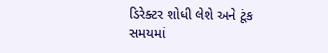ડિરેક્ટર શોધી લેશે અને ટૂંક સમયમાં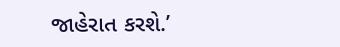જાહેરાત કરશે.’